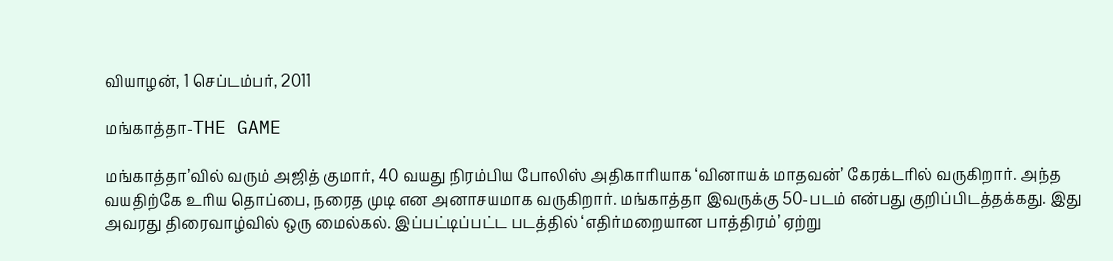வியாழன், 1 செப்டம்பர், 2011

மங்காத்தா-THE GAME

மங்காத்தா’வில் வரும் அஜித் குமார், 40 வயது நிரம்பிய போலிஸ் அதிகாரியாக ‘வினாயக் மாதவன்’ கேரக்டரில் வருகிறார். அந்த வயதிற்கே உரிய தொப்பை, நரைத முடி என அனாசயமாக வருகிறார். மங்காத்தா இவருக்கு 50-படம் என்பது குறிப்பிடத்தக்கது. இது அவரது திரைவாழ்வில் ஒரு மைல்கல். இப்பட்டிப்பட்ட படத்தில் ‘எதிர்மறையான பாத்திரம்’ ஏற்று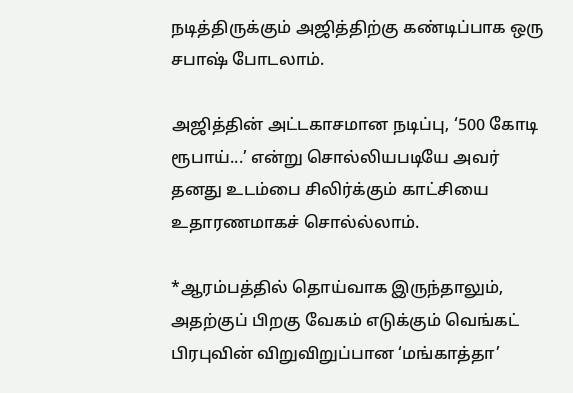நடித்திருக்கும் அஜித்திற்கு கண்டிப்பாக ஒரு சபாஷ் போடலாம்.

அஜித்தின் அட்டகாசமான நடிப்பு, ‘500 கோடி ரூபாய்...’ என்று சொல்லியபடியே அவர் தனது உடம்பை சிலிர்க்கும் காட்சியை உதாரணமாகச் சொல்ல்லாம்.

*ஆரம்பத்தில் தொய்வாக இருந்தாலும், அதற்குப் பிறகு வேகம் எடுக்கும் வெங்கட் பிரபுவின் விறுவிறுப்பான ‘மங்காத்தா’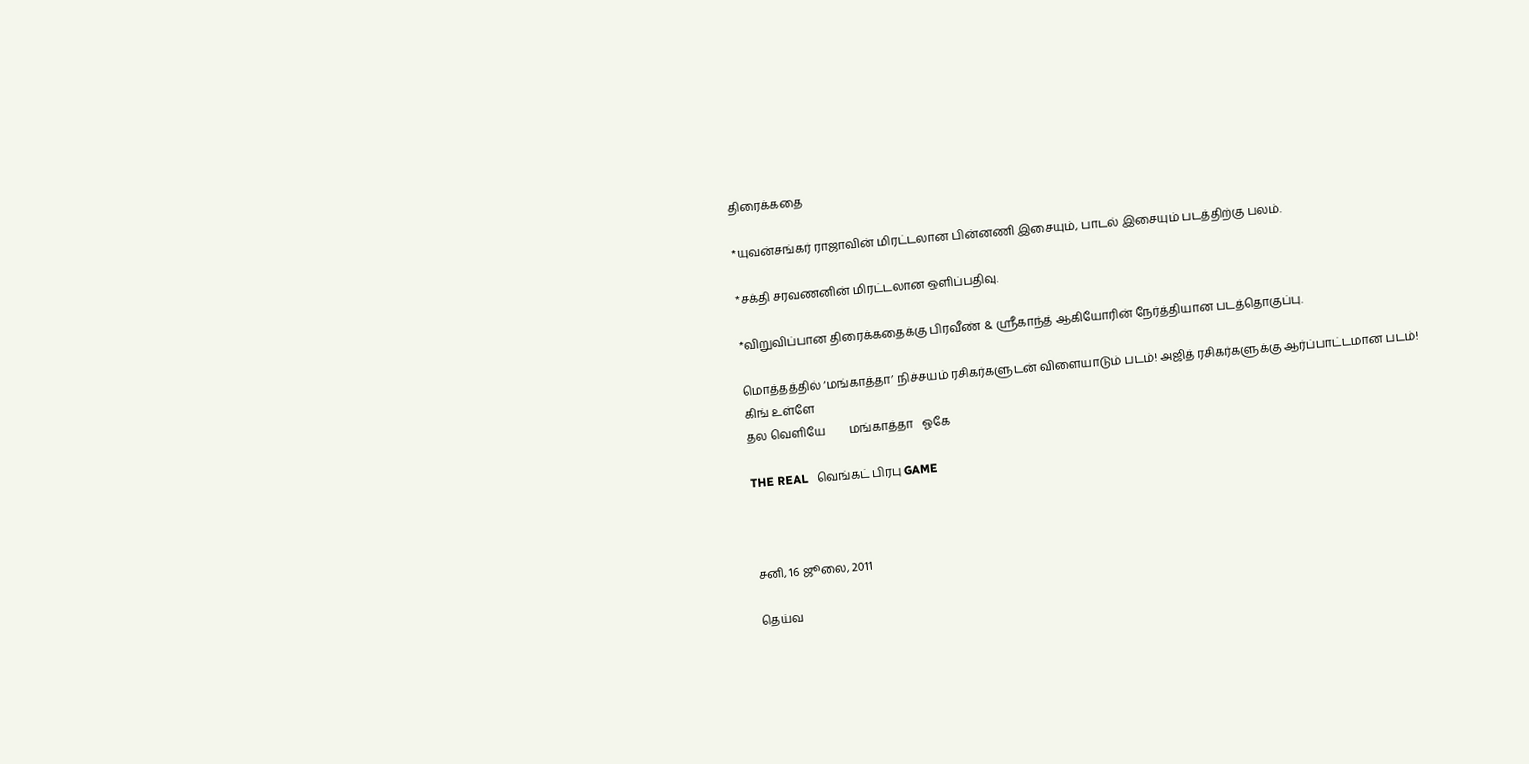திரைக்கதை

*யுவன்சங்கர் ராஜாவின் மிரட்டலான பின்னணி இசையும், பாடல் இசையும் படத்திற்கு பலம்.

*சக்தி சரவணனின் மிரட்டலான ஒளிப்பதிவு.

*விறுவிப்பான திரைக்கதைக்கு பிரவீண் & ஸ்ரீகாந்த் ஆகியோரின் நேர்த்தியான படத்தொகுப்பு.

மொத்தத்தில் ‘மங்காத்தா’ நிச்சயம் ரசிகர்களுடன் விளையாடும் படம்! அஜித் ரசிகர்களுக்கு ஆர்ப்பாட்டமான படம்!
கிங் உள்ளே
தல வெளியே        மங்காத்தா   ஓகே

THE REAL   வெங்கட் பிரபு GAME



சனி, 16 ஜூலை, 2011

தெய்வ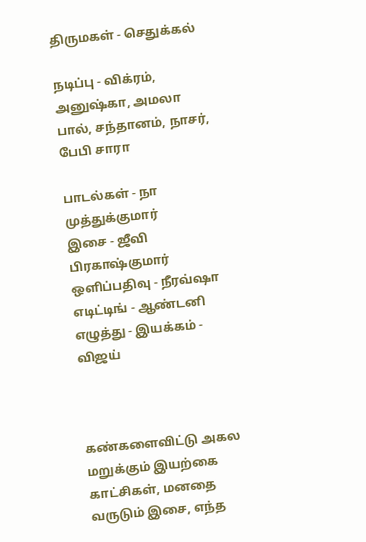திருமகள் - செதுக்கல்

நடிப்பு - விக்ரம், அனுஷ்கா, அமலா பால், சந்தானம், நாசர், பேபி சாரா

பாடல்கள் - நா முத்துக்குமார்
இசை - ஜீவி பிரகாஷ்குமார்
ஒளிப்பதிவு - நீரவ்ஷா
எடிட்டிங் - ஆண்டனி
எழுத்து - இயக்கம் - விஜய்



கண்களைவிட்டு அகல மறுக்கும் இயற்கை காட்சிகள், மனதை வருடும் இசை, எந்த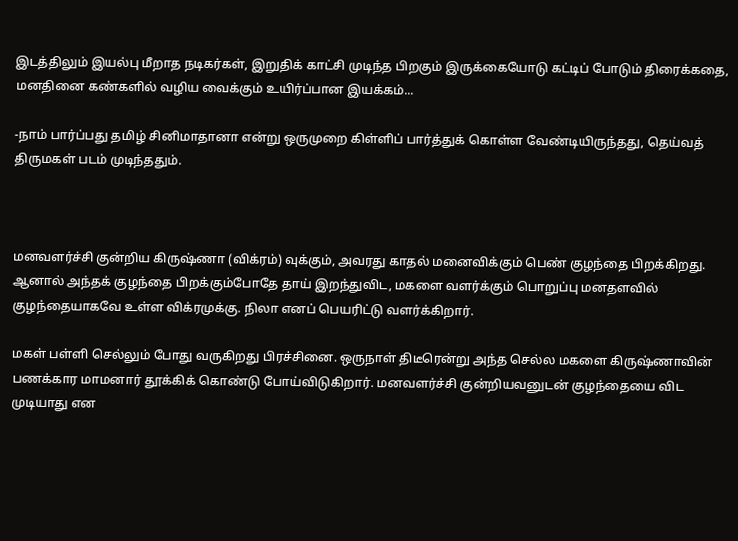இடத்திலும் இயல்பு மீறாத நடிகர்கள், இறுதிக் காட்சி முடிந்த பிறகும் இருக்கையோடு கட்டிப் போடும் திரைக்கதை, மனதினை கண்களில் வழிய வைக்கும் உயிர்ப்பான இயக்கம்...

-நாம் பார்ப்பது தமிழ் சினிமாதானா என்று ஒருமுறை கிள்ளிப் பார்த்துக் கொள்ள வேண்டியிருந்தது, தெய்வத் திருமகள் படம் முடிந்ததும்.



மனவளர்ச்சி குன்றிய கிருஷ்ணா (விக்ரம்) வுக்கும், அவரது காதல் மனைவிக்கும் பெண் குழந்தை பிறக்கிறது. ஆனால் அந்தக் குழந்தை பிறக்கும்போதே தாய் இறந்துவிட, மகளை வளர்க்கும் பொறுப்பு மனதளவில் குழந்தையாகவே உள்ள விக்ரமுக்கு. நிலா எனப் பெயரிட்டு வளர்க்கிறார்.

மகள் பள்ளி செல்லும் போது வருகிறது பிரச்சினை. ஒருநாள் திடீரென்று அந்த செல்ல மகளை கிருஷ்ணாவின் பணக்கார மாமனார் தூக்கிக் கொண்டு போய்விடுகிறார். மனவளர்ச்சி குன்றியவனுடன் குழந்தையை விட முடியாது என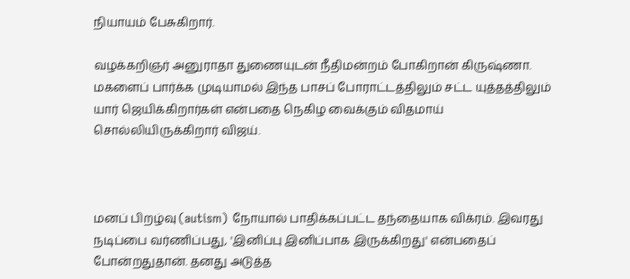நியாயம் பேசுகிறார்.

வழக்கறிஞர் அனுராதா துணையுடன் நீதிமன்றம் போகிறான் கிருஷ்ணா. மகளைப் பார்க்க முடியாமல் இந்த பாசப் போராட்டத்திலும் சட்ட யுத்தத்திலும் யார் ஜெயிக்கிறார்கள் என்பதை நெகிழ வைக்கும் விதமாய் சொல்லியிருக்கிறார் விஜய்.



மனப் பிறழ்வு (autism) நோயால் பாதிக்கப்பட்ட தந்தையாக விக்ரம். இவரது நடிப்பை வர்ணிப்பது, 'இனிப்பு இனிப்பாக இருக்கிறது' என்பதைப் போன்றதுதான். தனது அடுத்த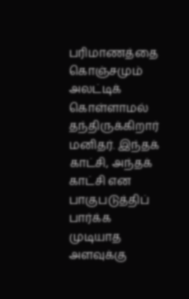பரிமாணத்தை கொஞ்சமும் அலட்டிக் கொள்ளாமல் தந்திருக்கிறார் மனிதர். இந்தக் காட்சி, அந்தக் காட்சி என பாகுபடுத்திப் பார்க்க முடியாத அளவுக்கு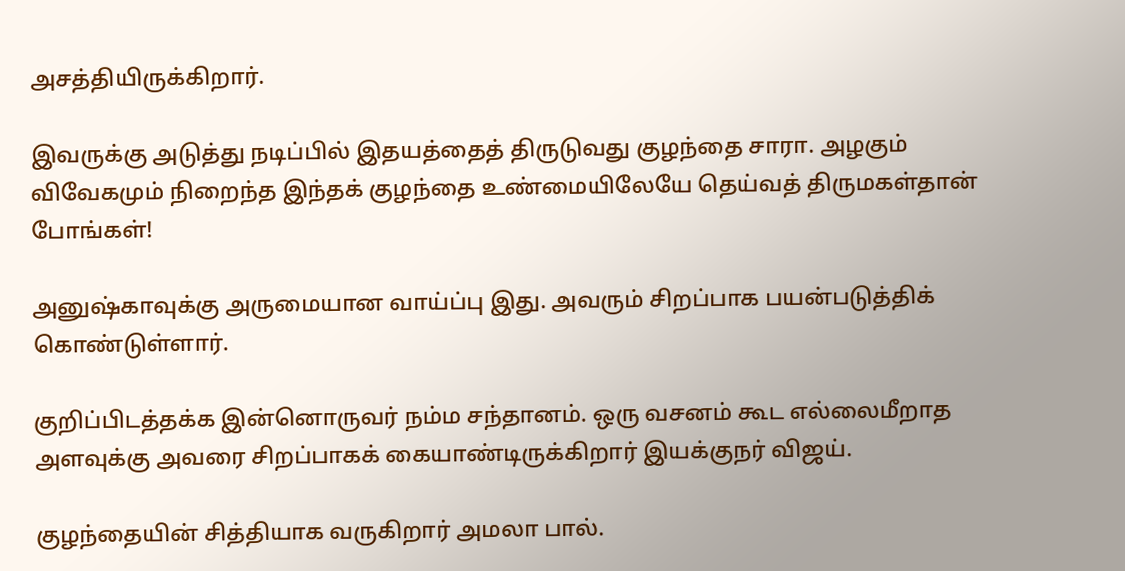அசத்தியிருக்கிறார்.

இவருக்கு அடுத்து நடிப்பில் இதயத்தைத் திருடுவது குழந்தை சாரா. அழகும் விவேகமும் நிறைந்த இந்தக் குழந்தை உண்மையிலேயே தெய்வத் திருமகள்தான் போங்கள்!

அனுஷ்காவுக்கு அருமையான வாய்ப்பு இது. அவரும் சிறப்பாக பயன்படுத்திக் கொண்டுள்ளார்.

குறிப்பிடத்தக்க இன்னொருவர் நம்ம சந்தானம். ஒரு வசனம் கூட எல்லைமீறாத அளவுக்கு அவரை சிறப்பாகக் கையாண்டிருக்கிறார் இயக்குநர் விஜய்.

குழந்தையின் சித்தியாக வருகிறார் அமலா பால்.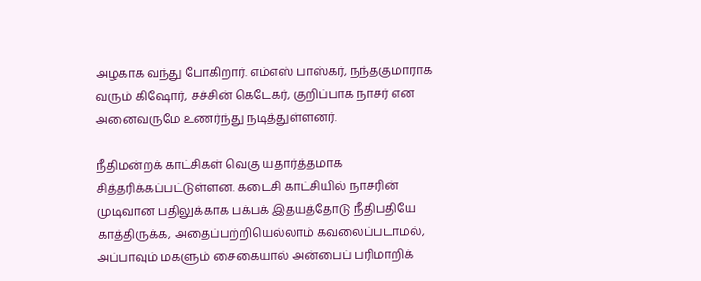அழகாக வந்து போகிறார். எம்எஸ் பாஸ்கர், நந்தகுமாராக வரும் கிஷோர், சச்சின் கெடேகர், குறிப்பாக நாசர் என அனைவருமே உணர்ந்து நடித்துள்ளனர்.

நீதிமன்றக் காட்சிகள் வெகு யதார்த்தமாக சித்தரிக்கப்பட்டுள்ளன. கடைசி காட்சியில் நாசரின் முடிவான பதிலுக்காக பக்பக் இதயத்தோடு நீதிபதியே காத்திருக்க, அதைப்பற்றியெல்லாம் கவலைப்படாமல், அப்பாவும் மகளும் சைகையால் அன்பைப் பரிமாறிக்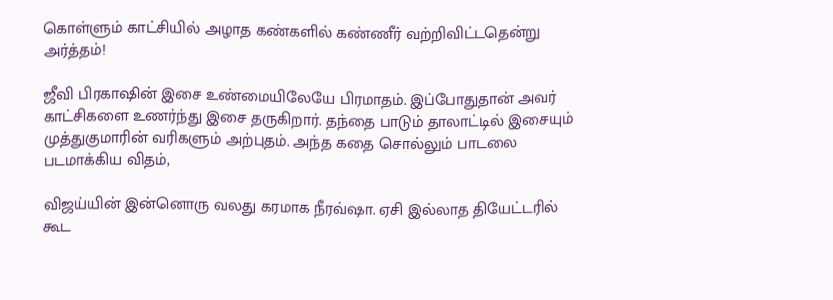கொள்ளும் காட்சியில் அழாத கண்களில் கண்ணீர் வற்றிவிட்டதென்று அர்த்தம்!

ஜீவி பிரகாஷின் இசை உண்மையிலேயே பிரமாதம். இப்போதுதான் அவர் காட்சிகளை உணர்ந்து இசை தருகிறார். தந்தை பாடும் தாலாட்டில் இசையும் முத்துகுமாரின் வரிகளும் அற்புதம். அந்த கதை சொல்லும் பாடலை படமாக்கிய விதம்,

விஜய்யின் இன்னொரு வலது கரமாக நீரவ்ஷா. ஏசி இல்லாத தியேட்டரில் கூட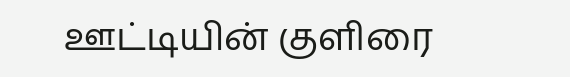ஊட்டியின் குளிரை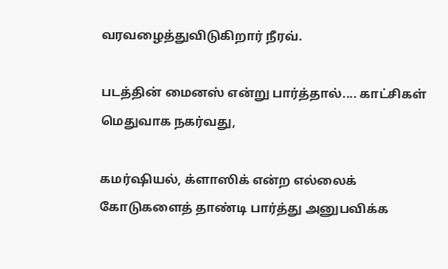வரவழைத்துவிடுகிறார் நீரவ்.

படத்தின் மைனஸ் என்று பார்த்தால்.... காட்சிகள் மெதுவாக நகர்வது,

கமர்ஷியல், க்ளாஸிக் என்ற எல்லைக் கோடுகளைத் தாண்டி பார்த்து அனுபவிக்க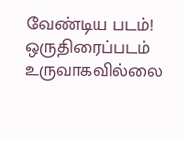வேண்டிய படம்!
ஒருதிரைப்படம் உருவாகவில்லை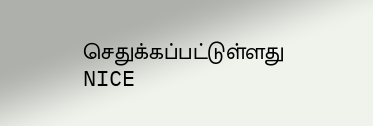செதுக்கப்பட்டுள்ளது       NICE